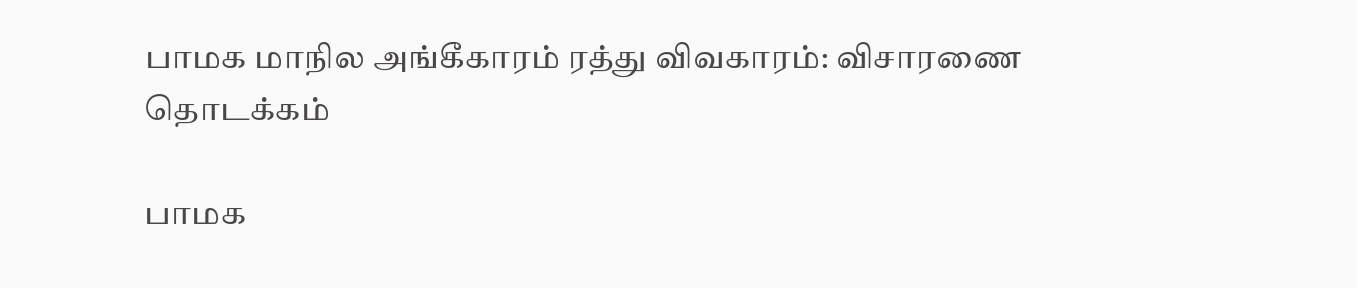பாமக மாநில அங்கீகாரம் ரத்து விவகாரம்: விசாரணை தொடக்கம்

பாமக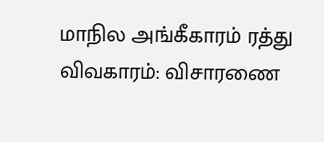மாநில அங்கீகாரம் ரத்து விவகாரம்: விசாரணை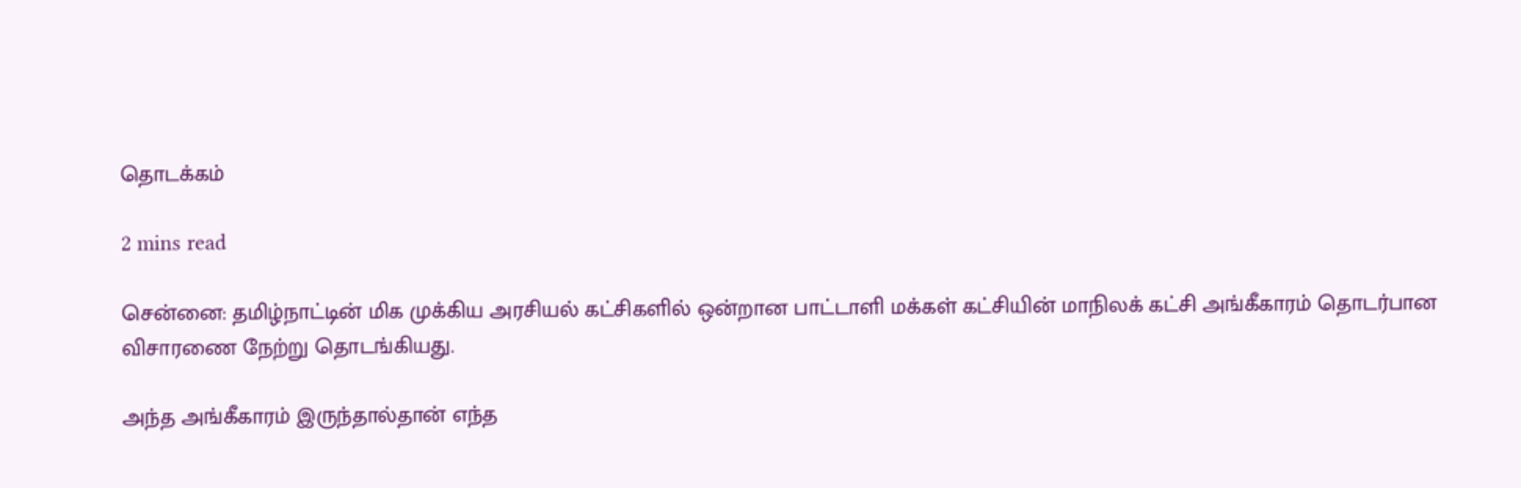தொடக்கம்

2 mins read

சென்னை: தமிழ்நாட்டின் மிக முக்கிய அரசியல் கட்சிகளில் ஒன்றான பாட்டாளி மக்கள் கட்சியின் மாநிலக் கட்சி அங்கீகாரம் தொடர்பான விசாரணை நேற்று தொடங்கியது.

அந்த அங்கீகாரம் இருந்தால்தான் எந்த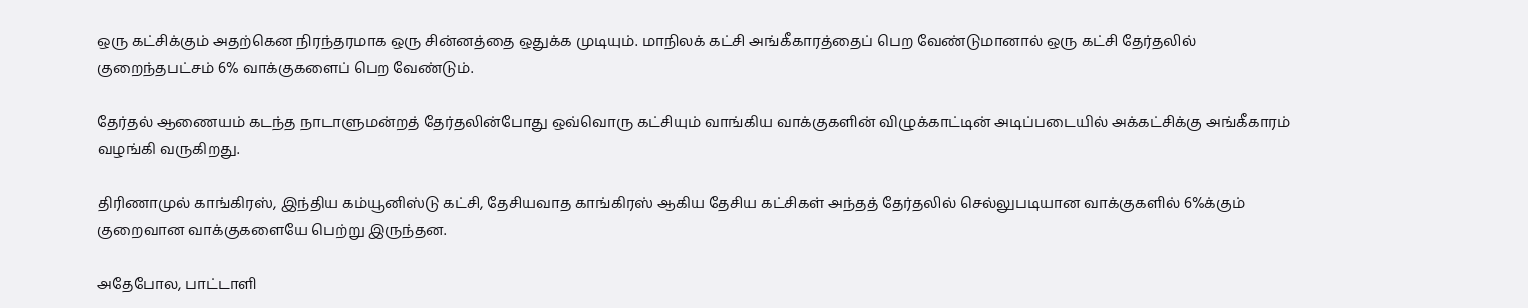ஒரு கட்சிக்கும் அதற்கென நிரந்தரமாக ஒரு சின்னத்தை ஒதுக்க முடியும். மாநிலக் கட்சி அங்கீகாரத்தைப் பெற வேண்டுமானால் ஒரு கட்சி தேர்தலில் குறைந்தபட்சம் 6% வாக்குகளைப் பெற வேண்டும்.

தேர்தல் ஆணையம் கடந்த நாடாளுமன்றத் தேர்தலின்போது ஒவ்வொரு கட்சியும் வாங்கிய வாக்குகளின் விழுக்காட்டின் அடிப்படையில் அக்கட்சிக்கு அங்கீகாரம் வழங்கி வருகிறது.

திரிணாமுல் காங்கிரஸ், இந்திய கம்யூனிஸ்டு கட்சி, தேசியவாத காங்கிரஸ் ஆகிய தேசிய கட்சிகள் அந்தத் தேர்தலில் செல்லுபடியான வாக்குகளில் 6%க்கும் குறைவான வாக்குகளையே பெற்று இருந்தன.

அதேபோல, பாட்டாளி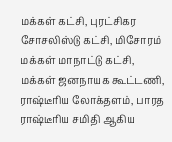மக்கள் கட்சி, புரட்சிகர சோசலிஸ்டு கட்சி, மிசோரம் மக்கள் மாநாட்டு கட்சி, மக்கள் ஜனநாயக கூட்டணி, ராஷ்டீரிய லோக்தளம், பாரத ராஷ்டீரிய சமிதி ஆகிய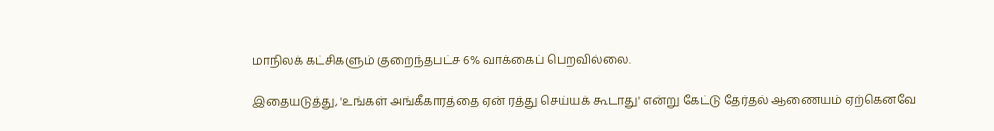மாநிலக் கட்சிகளும் குறைந்தபட்ச 6% வாக்கைப் பெறவில்லை.

இதையடுத்து, 'உங்கள் அங்கீகாரத்தை ஏன் ரத்து செய்யக் கூடாது' என்று கேட்டு தேர்தல் ஆணையம் ஏற்கெனவே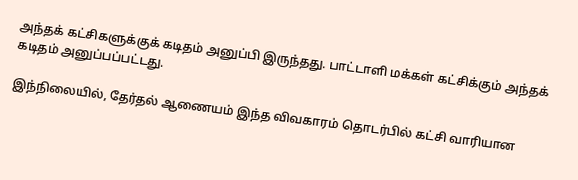அந்தக் கட்சிகளுக்குக் கடிதம் அனுப்பி இருந்தது. பாட்டாளி மக்கள் கட்சிக்கும் அந்தக் கடிதம் அனுப்பப்பட்டது.

இந்நிலையில், தேர்தல் ஆணையம் இந்த விவகாரம் தொடர்பில் கட்சி வாரியான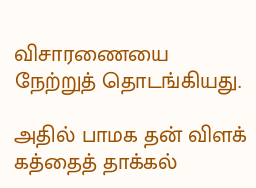விசாரணையை நேற்றுத் தொடங்கியது.

அதில் பாமக தன் விளக் கத்தைத் தாக்கல்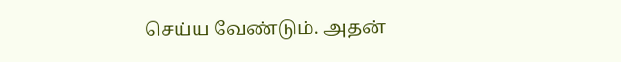செய்ய வேண்டும். அதன்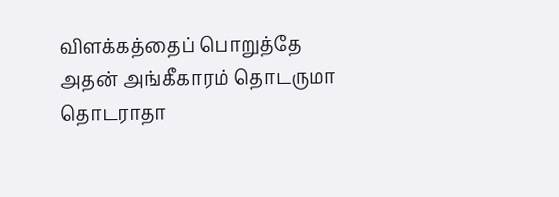விளக்கத்தைப் பொறுத்தே அதன் அங்கீகாரம் தொடருமா தொடராதா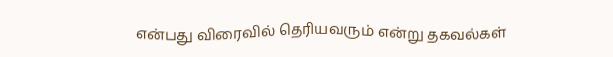என்பது விரைவில் தெரியவரும் என்று தகவல்கள்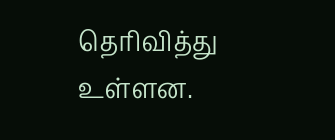தெரிவித்து உள்ளன.